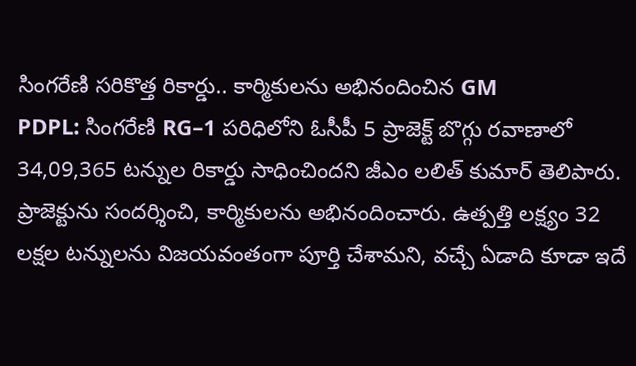సింగరేణి సరికొత్త రికార్డు.. కార్మికులను అభినందించిన GM
PDPL: సింగరేణి RG–1 పరిధిలోని ఓసీపీ 5 ప్రాజెక్ట్ బొగ్గు రవాణాలో 34,09,365 టన్నుల రికార్డు సాధించిందని జీఎం లలిత్ కుమార్ తెలిపారు. ప్రాజెక్టును సందర్శించి, కార్మికులను అభినందించారు. ఉత్పత్తి లక్ష్యం 32 లక్షల టన్నులను విజయవంతంగా పూర్తి చేశామని, వచ్చే ఏడాది కూడా ఇదే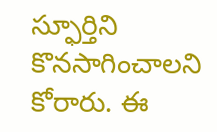స్ఫూర్తిని కొనసాగించాలని కోరారు. ఈ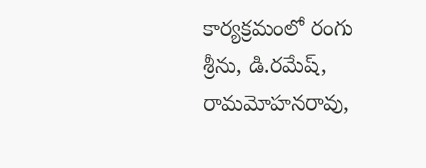కార్యక్రమంలో రంగు శ్రీను, డి.రమేష్, రామమోహనరావు,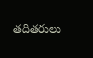తదితరులు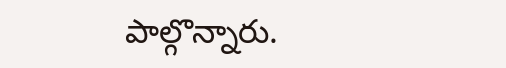పాల్గొన్నారు.